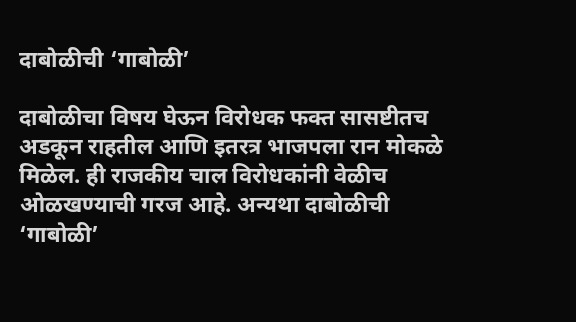दाबोळीची ‘गाबोळी’

दाबोळीचा विषय घेऊन विरोधक फक्त सासष्टीतच अडकून राहतील आणि इतरत्र भाजपला रान मोकळे मिळेल. ही राजकीय चाल विरोधकांनी वेळीच ओळखण्याची गरज आहे. अन्यथा दाबोळीची ‘गाबोळी’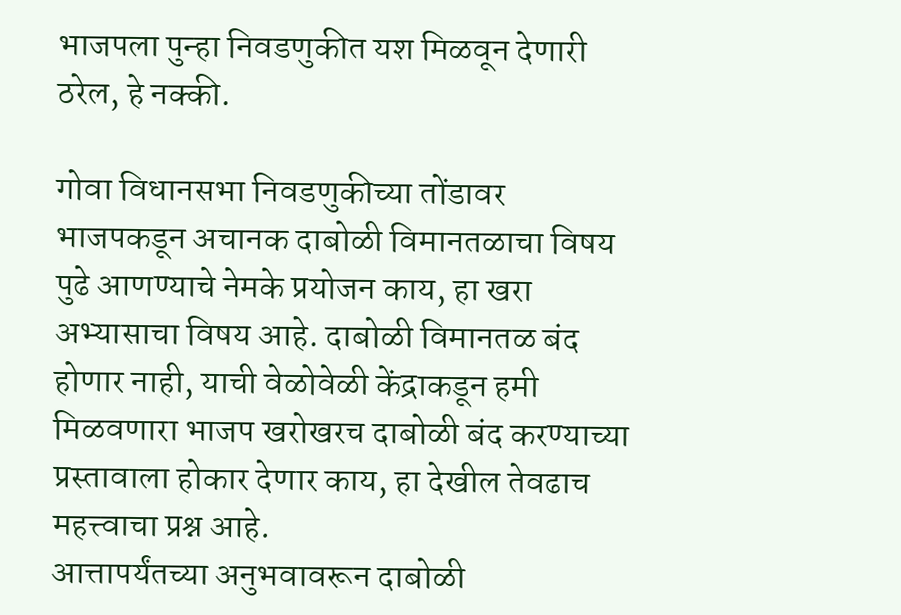भाजपला पुन्हा निवडणुकीत यश मिळवून देणारी ठरेल, हे नक्की.

गोवा विधानसभा निवडणुकीच्या तोंडावर भाजपकडून अचानक दाबोळी विमानतळाचा विषय पुढे आणण्याचे नेमके प्रयोजन काय, हा खरा अभ्यासाचा विषय आहे. दाबोळी विमानतळ बंद होणार नाही, याची वेळोवेळी केंद्राकडून हमी मिळवणारा भाजप खरोखरच दाबोळी बंद करण्याच्या प्रस्तावाला होकार देणार काय, हा देखील तेवढाच महत्त्वाचा प्रश्न आहे.
आत्तापर्यंतच्या अनुभवावरून दाबोळी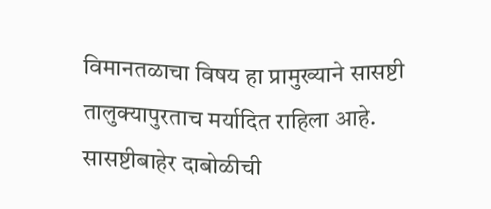विमानतळाचा विषय हा प्रामुख्याने सासष्टी तालुक्यापुरताच मर्यादित राहिला आहे. सासष्टीबाहेर दाबोळीची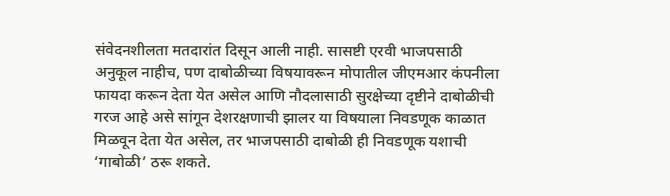संवेदनशीलता मतदारांत दिसून आली नाही. सासष्टी एरवी भाजपसाठी अनुकूल नाहीच, पण दाबोळीच्या विषयावरून मोपातील जीएमआर कंपनीला फायदा करून देता येत असेल आणि नौदलासाठी सुरक्षेच्या दृष्टीने दाबोळीची गरज आहे असे सांगून देशरक्षणाची झालर या विषयाला निवडणूक काळात मिळवून देता येत असेल, तर भाजपसाठी दाबोळी ही निवडणूक यशाची ‘गाबोळी’ ठरू शकते.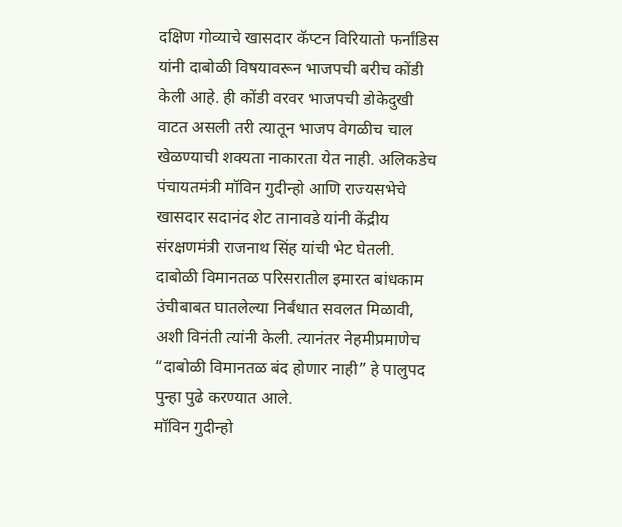दक्षिण गोव्याचे खासदार कॅप्टन विरियातो फर्नांडिस यांनी दाबोळी विषयावरून भाजपची बरीच कोंडी केली आहे. ही कोंडी वरवर भाजपची डोकेदुखी वाटत असली तरी त्यातून भाजप वेगळीच चाल खेळण्याची शक्यता नाकारता येत नाही. अलिकडेच पंचायतमंत्री मॉविन गुदीन्हो आणि राज्यसभेचे खासदार सदानंद शेट तानावडे यांनी केंद्रीय संरक्षणमंत्री राजनाथ सिंह यांची भेट घेतली. दाबोळी विमानतळ परिसरातील इमारत बांधकाम उंचीबाबत घातलेल्या निर्बंधात सवलत मिळावी, अशी विनंती त्यांनी केली. त्यानंतर नेहमीप्रमाणेच “दाबोळी विमानतळ बंद होणार नाही” हे पालुपद पुन्हा पुढे करण्यात आले.
मॉविन गुदीन्हो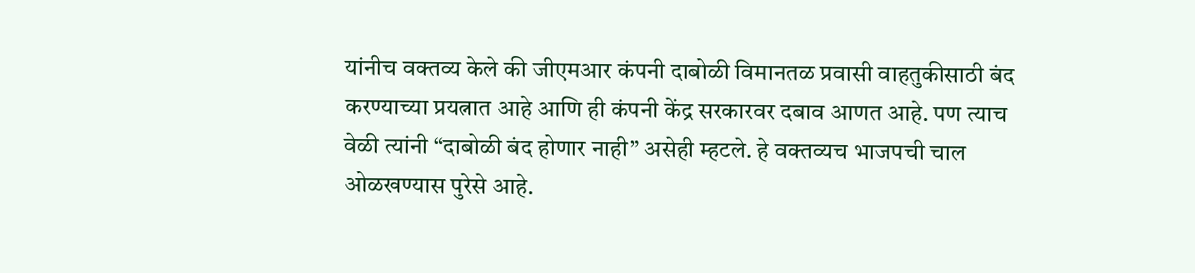यांनीच वक्तव्य केले की जीएमआर कंपनी दाबोळी विमानतळ प्रवासी वाहतुकीसाठी बंद करण्याच्या प्रयत्नात आहे आणि ही कंपनी केंद्र सरकारवर दबाव आणत आहे. पण त्याच वेळी त्यांनी “दाबोळी बंद होणार नाही” असेही म्हटले. हे वक्तव्यच भाजपची चाल ओळखण्यास पुरेसे आहे.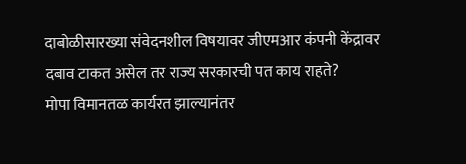दाबोळीसारख्या संवेदनशील विषयावर जीएमआर कंपनी केंद्रावर दबाव टाकत असेल तर राज्य सरकारची पत काय राहते?
मोपा विमानतळ कार्यरत झाल्यानंतर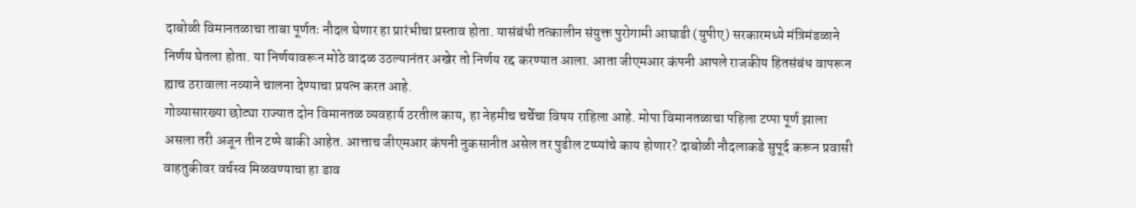दाबोळी विमानतळाचा ताबा पूर्णतः नौदल घेणार हा प्रारंभीचा प्रस्ताव होता. यासंबंधी तत्कालीन संयुक्त पुरोगामी आघाडी (युपीए) सरकारमध्ये मंत्रिमंडळाने निर्णय घेतला होता. या निर्णयावरून मोठे वादळ उठल्यानंतर अखेर तो निर्णय रद्द करण्यात आला. आता जीएमआर कंपनी आपले राजकीय हितसंबंध वापरून ह्याच ठरावाला नव्याने चालना देण्याचा प्रयत्न करत आहे.
गोव्यासारख्या छोट्या राज्यात दोन विमानतळ व्यवहार्य ठरतील काय, हा नेहमीच चर्चेचा विषय राहिला आहे. मोपा विमानतळाचा पहिला टप्पा पूर्ण झाला असला तरी अजून तीन टप्पे बाकी आहेत. आत्ताच जीएमआर कंपनी नुकसानीत असेल तर पुढील टप्प्यांचे काय होणार? दाबोळी नौदलाकडे सुपूर्द करून प्रवासी वाहतुकीवर वर्चस्व मिळवण्याचा हा डाव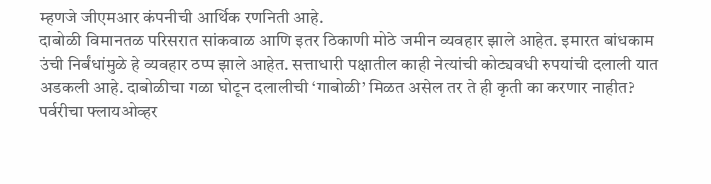म्हणजे जीएमआर कंपनीची आर्थिक रणनिती आहे.
दाबोळी विमानतळ परिसरात सांकवाळ आणि इतर ठिकाणी मोठे जमीन व्यवहार झाले आहेत. इमारत बांधकाम उंची निर्बंधांमुळे हे व्यवहार ठप्प झाले आहेत. सत्ताधारी पक्षातील काही नेत्यांची कोट्यवधी रुपयांची दलाली यात अडकली आहे. दाबोळीचा गळा घोटून दलालीची ‘गाबोळी’ मिळत असेल तर ते ही कृती का करणार नाहीत?
पर्वरीचा फ्लायओव्हर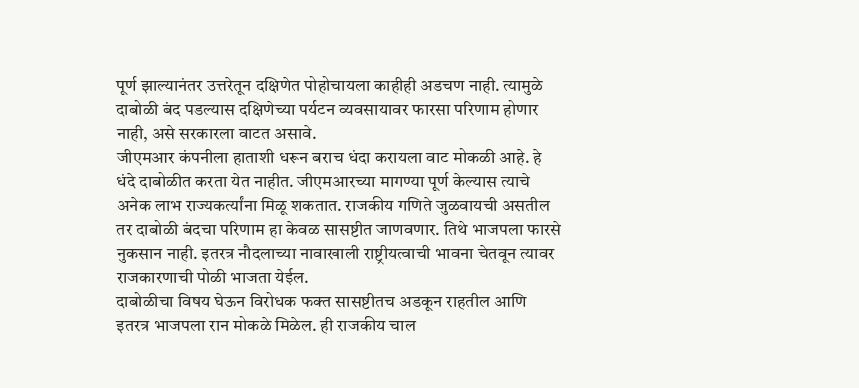पूर्ण झाल्यानंतर उत्तरेतून दक्षिणेत पोहोचायला काहीही अडचण नाही. त्यामुळे दाबोळी बंद पडल्यास दक्षिणेच्या पर्यटन व्यवसायावर फारसा परिणाम होणार नाही, असे सरकारला वाटत असावे.
जीएमआर कंपनीला हाताशी धरून बराच धंदा करायला वाट मोकळी आहे. हे धंदे दाबोळीत करता येत नाहीत. जीएमआरच्या मागण्या पूर्ण केल्यास त्याचे अनेक लाभ राज्यकर्त्यांना मिळू शकतात. राजकीय गणिते जुळवायची असतील तर दाबोळी बंदचा परिणाम हा केवळ सासष्टीत जाणवणार. तिथे भाजपला फारसे नुकसान नाही. इतरत्र नौदलाच्या नावाखाली राष्ट्रीयत्वाची भावना चेतवून त्यावर राजकारणाची पोळी भाजता येईल.
दाबोळीचा विषय घेऊन विरोधक फक्त सासष्टीतच अडकून राहतील आणि इतरत्र भाजपला रान मोकळे मिळेल. ही राजकीय चाल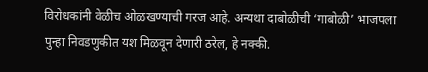विरोधकांनी वेळीच ओळखण्याची गरज आहे. अन्यथा दाबोळीची ‘गाबोळी’ भाजपला पुन्हा निवडणुकीत यश मिळवून देणारी ठरेल, हे नक्की.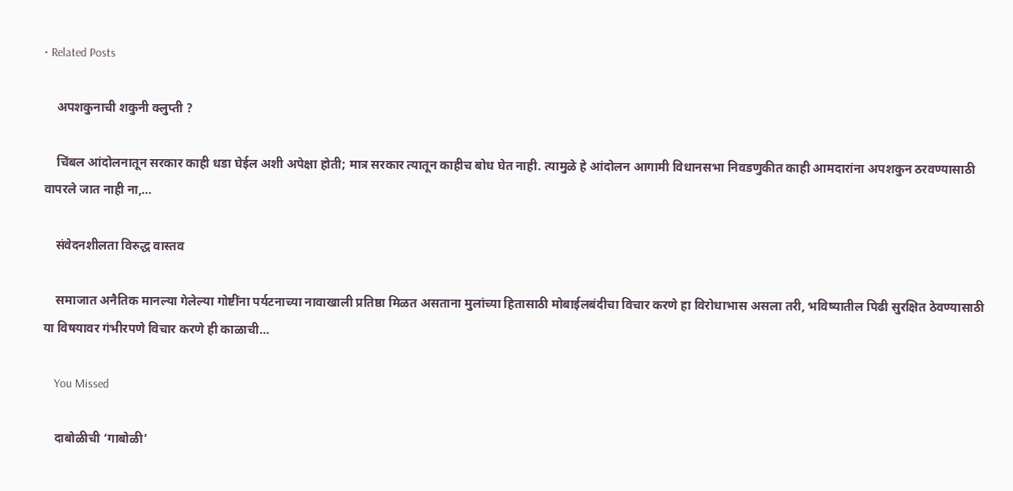• Related Posts

    अपशकुनाची शकुनी क्लुप्ती ?

    चिंबल आंदोलनातून सरकार काही धडा घेईल अशी अपेक्षा होती; मात्र सरकार त्यातून काहीच बोध घेत नाही. त्यामुळे हे आंदोलन आगामी विधानसभा निवडणुकीत काही आमदारांना अपशकुन ठरवण्यासाठी वापरले जात नाही ना,…

    संवेदनशीलता विरुद्ध वास्तव

    समाजात अनैतिक मानल्या गेलेल्या गोष्टींना पर्यटनाच्या नावाखाली प्रतिष्ठा मिळत असताना मुलांच्या हितासाठी मोबाईलबंदीचा विचार करणे हा विरोधाभास असला तरी, भविष्यातील पिढी सुरक्षित ठेवण्यासाठी या विषयावर गंभीरपणे विचार करणे ही काळाची…

    You Missed

    दाबोळीची ‘गाबोळी’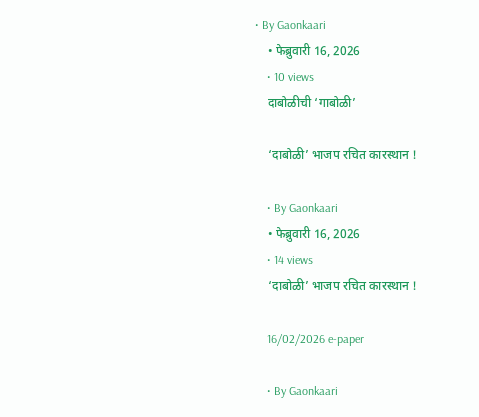• By Gaonkaari
    • फेब्रुवारी 16, 2026
    • 10 views
    दाबोळीची ‘गाबोळी’

    ‘दाबोळी’ भाजप रचित कारस्थान !

    • By Gaonkaari
    • फेब्रुवारी 16, 2026
    • 14 views
    ‘दाबोळी’ भाजप रचित कारस्थान !

    16/02/2026 e-paper

    • By Gaonkaari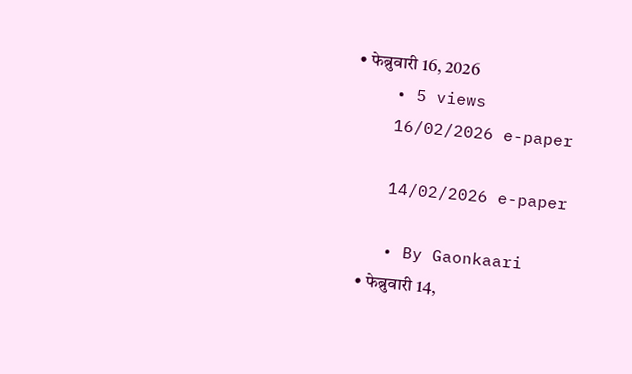• फेब्रुवारी 16, 2026
    • 5 views
    16/02/2026 e-paper

    14/02/2026 e-paper

    • By Gaonkaari
    • फेब्रुवारी 14,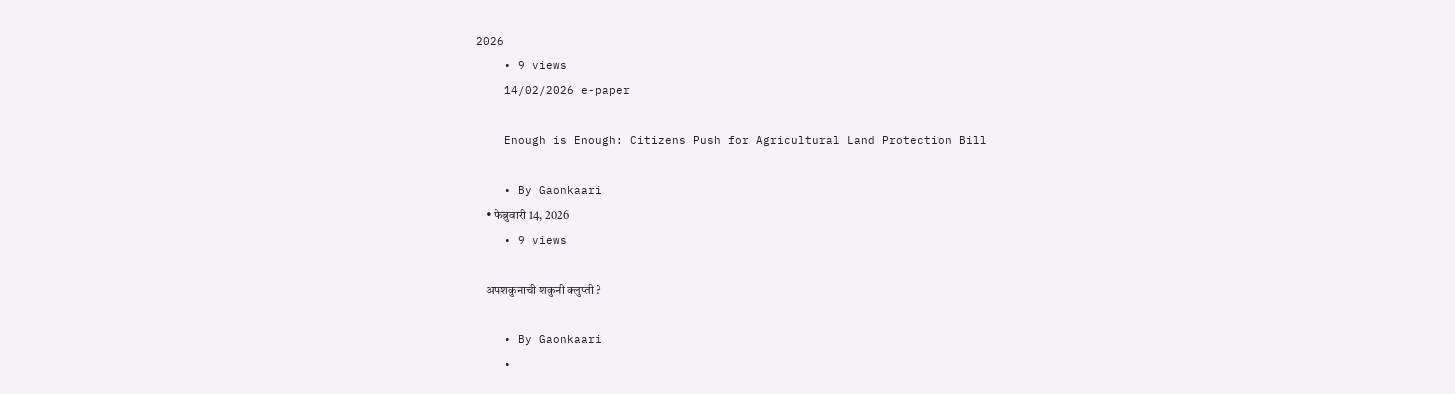2026
    • 9 views
    14/02/2026 e-paper

    Enough is Enough: Citizens Push for Agricultural Land Protection Bill

    • By Gaonkaari
    • फेब्रुवारी 14, 2026
    • 9 views

    अपशकुनाची शकुनी क्लुप्ती ?

    • By Gaonkaari
    •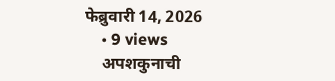फेब्रुवारी 14, 2026
    • 9 views
    अपशकुनाची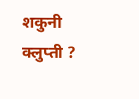शकुनी क्लुप्ती ?